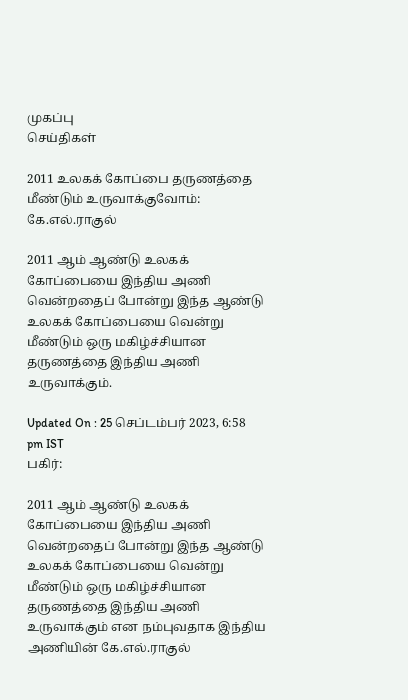முகப்பு
செய்திகள்

2011 உலகக் கோப்பை தருணத்தை மீண்டும் உருவாக்குவோம்: கே.எல்.ராகுல்

2011 ஆம் ஆண்டு உலகக் கோப்பையை இந்திய அணி வென்றதைப் போன்று இந்த ஆண்டு உலகக் கோப்பையை வென்று மீண்டும் ஒரு மகிழ்ச்சியான தருணத்தை இந்திய அணி உருவாக்கும்.

Updated On : 25 செப்டம்பர் 2023, 6:58 pm IST
பகிர்:

2011 ஆம் ஆண்டு உலகக் கோப்பையை இந்திய அணி வென்றதைப் போன்று இந்த ஆண்டு உலகக் கோப்பையை வென்று மீண்டும் ஒரு மகிழ்ச்சியான தருணத்தை இந்திய அணி உருவாக்கும் என நம்புவதாக இந்திய அணியின் கே.எல்.ராகுல்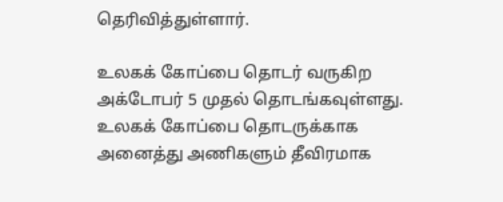தெரிவித்துள்ளார்.

உலகக் கோப்பை தொடர் வருகிற அக்டோபர் 5 முதல் தொடங்கவுள்ளது. உலகக் கோப்பை தொடருக்காக அனைத்து அணிகளும் தீவிரமாக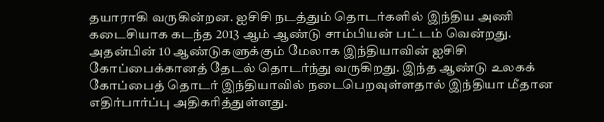தயாராகி வருகின்றன. ஐசிசி நடத்தும் தொடர்களில் இந்திய அணி கடைசியாக கடந்த 2013 ஆம் ஆண்டு சாம்பியன் பட்டம் வென்றது. அதன்பின் 10 ஆண்டுகளுக்கும் மேலாக இந்தியாவின் ஐசிசி கோப்பைக்கானத் தேடல் தொடர்ந்து வருகிறது. இந்த ஆண்டு உலகக் கோப்பைத் தொடர் இந்தியாவில் நடைபெறவுள்ளதால் இந்தியா மீதான எதிர்பார்ப்பு அதிகரித்துள்ளது.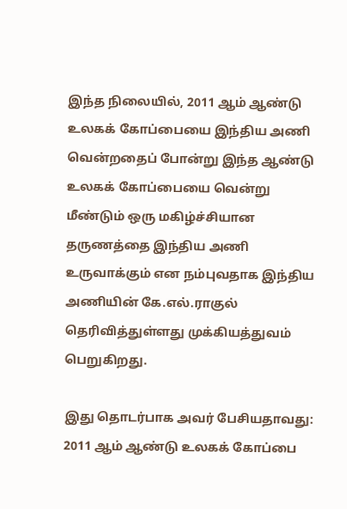இந்த நிலையில், 2011 ஆம் ஆண்டு உலகக் கோப்பையை இந்திய அணி வென்றதைப் போன்று இந்த ஆண்டு உலகக் கோப்பையை வென்று மீண்டும் ஒரு மகிழ்ச்சியான தருணத்தை இந்திய அணி உருவாக்கும் என நம்புவதாக இந்திய அணியின் கே.எல்.ராகுல் தெரிவித்துள்ளது முக்கியத்துவம் பெறுகிறது.

இது தொடர்பாக அவர் பேசியதாவது: 2011 ஆம் ஆண்டு உலகக் கோப்பை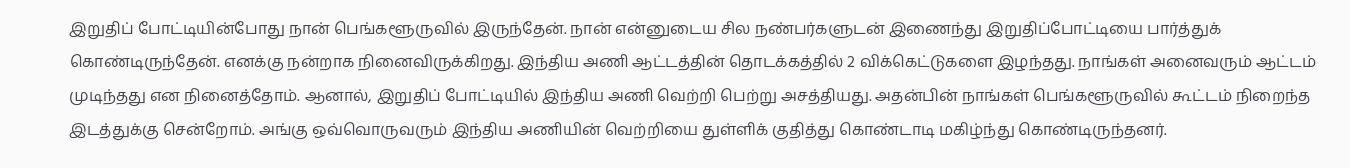இறுதிப் போட்டியின்போது நான் பெங்களூருவில் இருந்தேன். நான் என்னுடைய சில நண்பர்களுடன் இணைந்து இறுதிப்போட்டியை பார்த்துக் கொண்டிருந்தேன். எனக்கு நன்றாக நினைவிருக்கிறது. இந்திய அணி ஆட்டத்தின் தொடக்கத்தில் 2 விக்கெட்டுகளை இழந்தது. நாங்கள் அனைவரும் ஆட்டம் முடிந்தது என நினைத்தோம். ஆனால், இறுதிப் போட்டியில் இந்திய அணி வெற்றி பெற்று அசத்தியது. அதன்பின் நாங்கள் பெங்களூருவில் கூட்டம் நிறைந்த இடத்துக்கு சென்றோம். அங்கு ஒவ்வொருவரும் இந்திய அணியின் வெற்றியை துள்ளிக் குதித்து கொண்டாடி மகிழ்ந்து கொண்டிருந்தனர்.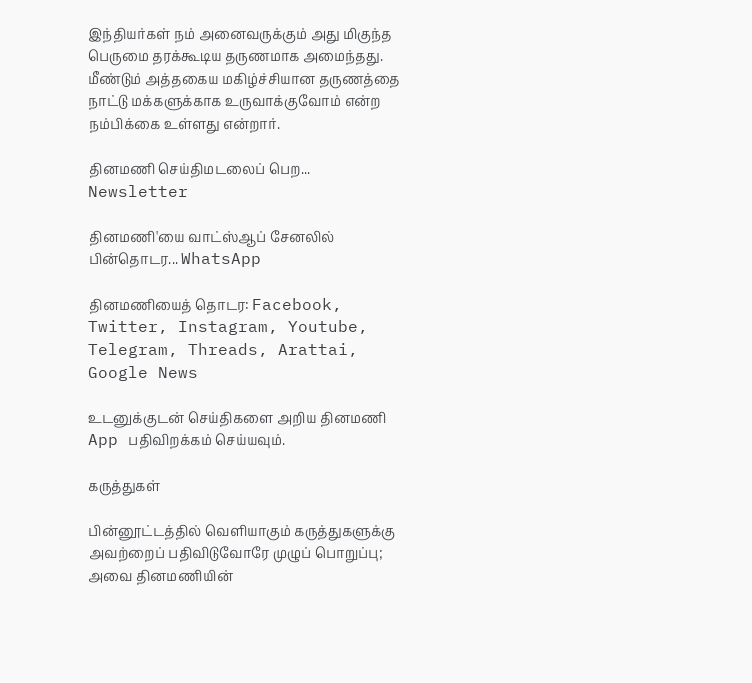இந்தியர்கள் நம் அனைவருக்கும் அது மிகுந்த பெருமை தரக்கூடிய தருணமாக அமைந்தது. மீண்டும் அத்தகைய மகிழ்ச்சியான தருணத்தை நாட்டு மக்களுக்காக உருவாக்குவோம் என்ற நம்பிக்கை உள்ளது என்றார்.

தினமணி செய்திமடலைப் பெற... Newsletter

தினமணி'யை வாட்ஸ்ஆப் சேனலில் பின்தொடர... WhatsApp

தினமணியைத் தொடர: Facebook, Twitter, Instagram, Youtube, Telegram, Threads, Arattai, Google News

உடனுக்குடன் செய்திகளை அறிய தினமணி App பதிவிறக்கம் செய்யவும்.

கருத்துகள்

பின்னூட்டத்தில் வெளியாகும் கருத்துகளுக்கு அவற்றைப் பதிவிடுவோரே முழுப் பொறுப்பு; அவை தினமணியின்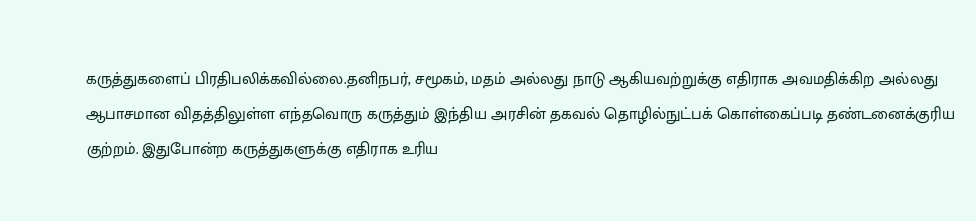கருத்துகளைப் பிரதிபலிக்கவில்லை.தனிநபர், சமூகம், மதம் அல்லது நாடு ஆகியவற்றுக்கு எதிராக அவமதிக்கிற அல்லது ஆபாசமான விதத்திலுள்ள எந்தவொரு கருத்தும் இந்திய அரசின் தகவல் தொழில்நுட்பக் கொள்கைப்படி தண்டனைக்குரிய குற்றம். இதுபோன்ற கருத்துகளுக்கு எதிராக உரிய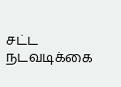சட்ட நடவடிக்கை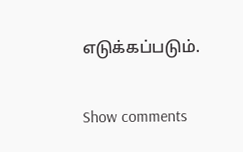எடுக்கப்படும்.

Show comments